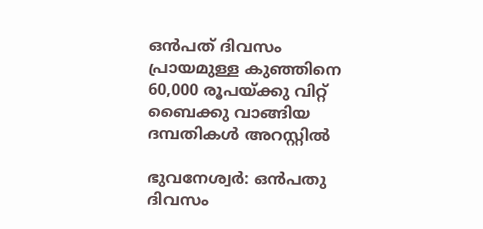ഒന്‍പത് ദിവസം പ്രായമുള്ള കുഞ്ഞിനെ 60,000 രൂപയ്ക്കു വിറ്റ് ബൈക്കു വാങ്ങിയ ദമ്പതികള്‍ അറസ്റ്റില്‍

ഭുവനേശ്വര്‍: ഒന്‍പതു ദിവസം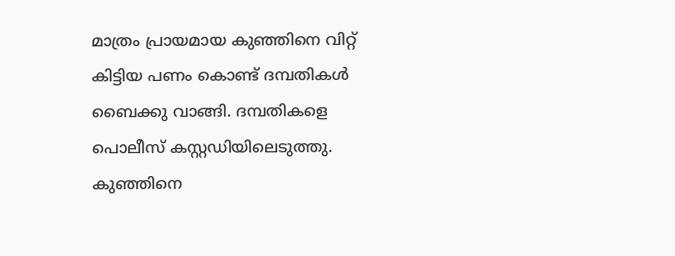മാത്രം പ്രായമായ കുഞ്ഞിനെ വിറ്റ് കിട്ടിയ പണം കൊണ്ട് ദമ്പതികള്‍ ബൈക്കു വാങ്ങി. ദമ്പതികളെ പൊലീസ് കസ്റ്റഡിയിലെടുത്തു. കുഞ്ഞിനെ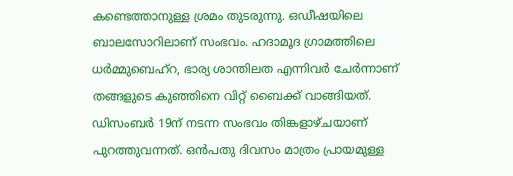കണ്ടെത്താനുള്ള ശ്രമം തുടരുന്നു. ഒഡീഷയിലെ ബാലസോറിലാണ് സംഭവം. ഹദാമൂദ ഗ്രാമത്തിലെ ധര്‍മ്മുബെഹ്‌റ, ഭാര്യ ശാന്തിലത എന്നിവര്‍ ചേര്‍ന്നാണ് തങ്ങളുടെ കുഞ്ഞിനെ വിറ്റ് ബൈക്ക് വാങ്ങിയത്.
ഡിസംബര്‍ 19ന് നടന്ന സംഭവം തിങ്കളാഴ്ചയാണ് പുറത്തുവന്നത്. ഒന്‍പതു ദിവസം മാത്രം പ്രായമുള്ള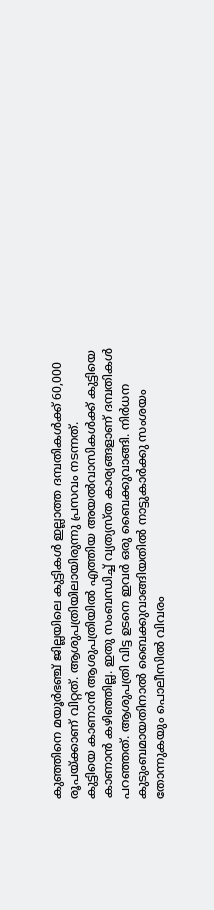കുഞ്ഞിനെ മയൂര്‍ഭഞ്ച് ജില്ലയിലെ കുട്ടികള്‍ ഇല്ലാത്ത ദമ്പതികള്‍ക്ക് 60,000 രൂപയ്ക്കാണ് വിറ്റത്. ആശുപത്രിയിലായിരുന്നു പ്രസവം നടന്നത്.
കുട്ടിയെ കാണാന്‍ ആശുപത്രിയില്‍ എത്തിയ അയല്‍വാസികള്‍ക്ക് കുട്ടിയെ കാണാന്‍ കഴിഞ്ഞില്ല. ഇതു സംബന്ധിച്ച് വ്യത്യസ്ത കാര്യങ്ങളാണ് ദമ്പതികള്‍ പറഞ്ഞത്. ആശുപത്രി വിട്ട ഉടനെ ഇവര്‍ ഒരു ബൈക്കുവാങ്ങി. നിര്‍ധന കുടുംബമായതിനാല്‍ ബൈക്കുവാങ്ങിയതില്‍ നാട്ടുകാര്‍ക്കു സംശയം തോന്നുകയും പൊലീസില്‍ വിവരം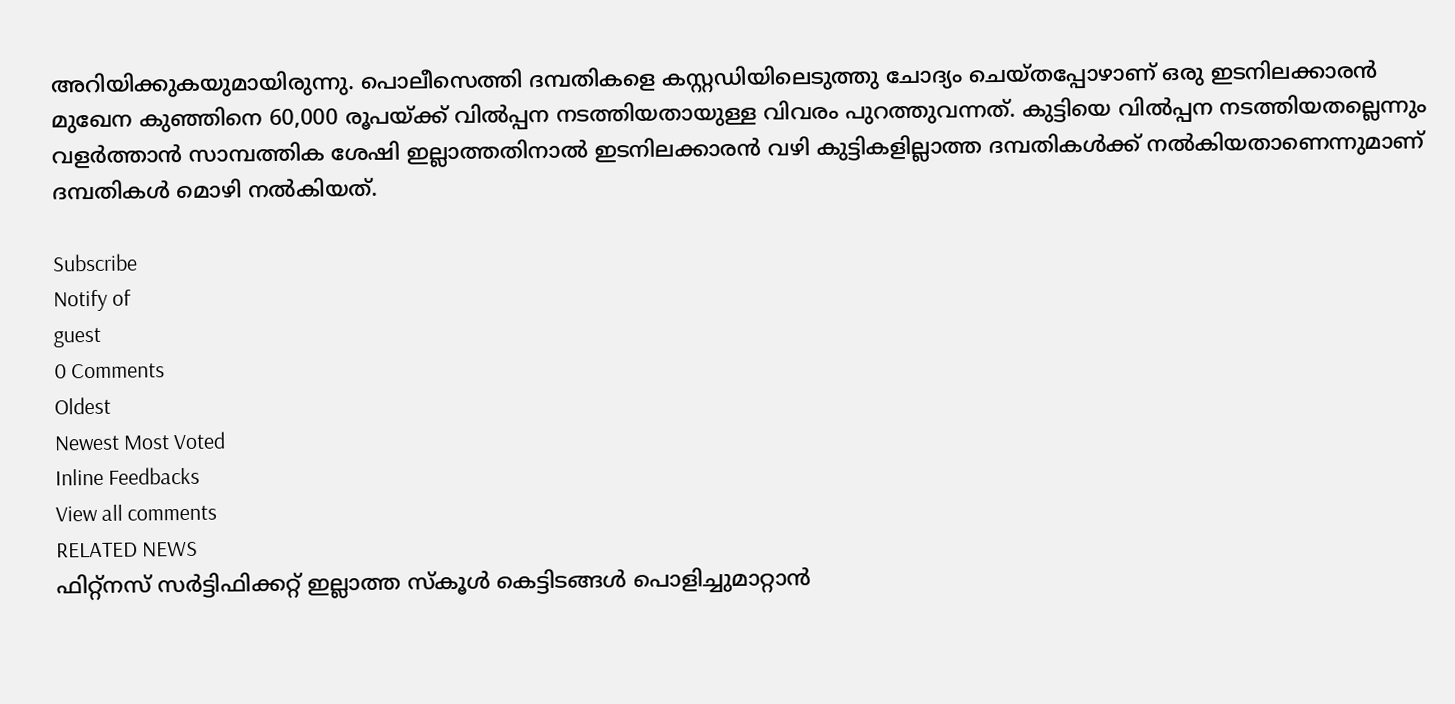അറിയിക്കുകയുമായിരുന്നു. പൊലീസെത്തി ദമ്പതികളെ കസ്റ്റഡിയിലെടുത്തു ചോദ്യം ചെയ്തപ്പോഴാണ് ഒരു ഇടനിലക്കാരന്‍ മുഖേന കുഞ്ഞിനെ 60,000 രൂപയ്ക്ക് വില്‍പ്പന നടത്തിയതായുള്ള വിവരം പുറത്തുവന്നത്. കുട്ടിയെ വില്‍പ്പന നടത്തിയതല്ലെന്നും വളര്‍ത്താന്‍ സാമ്പത്തിക ശേഷി ഇല്ലാത്തതിനാല്‍ ഇടനിലക്കാരന്‍ വഴി കുട്ടികളില്ലാത്ത ദമ്പതികള്‍ക്ക് നല്‍കിയതാണെന്നുമാണ് ദമ്പതികള്‍ മൊഴി നല്‍കിയത്.

Subscribe
Notify of
guest
0 Comments
Oldest
Newest Most Voted
Inline Feedbacks
View all comments
RELATED NEWS
ഫിറ്റ്നസ് സർട്ടിഫിക്കറ്റ് ഇല്ലാത്ത സ്കൂൾ കെട്ടിടങ്ങൾ പൊളിച്ചുമാറ്റാൻ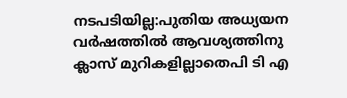നടപടിയില്ല:പുതിയ അധ്യയന വർഷത്തിൽ ആവശ്യത്തിനു ക്ലാസ് മുറികളില്ലാതെപി ടി എ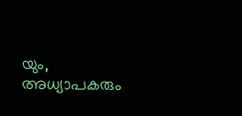യും, അധ്യാപകരും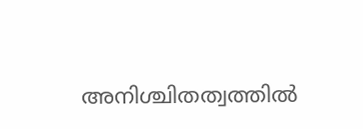അനിശ്ചിതത്വത്തിൽ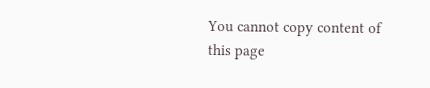You cannot copy content of this page